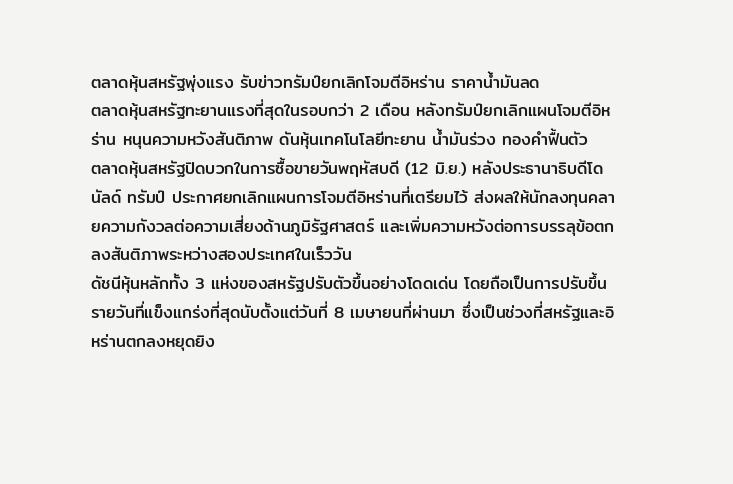ตลาดหุ้นสหรัฐพุ่งแรง รับข่าวทรัมป์ยกเลิกโจมตีอิหร่าน ราคาน้ำมันลด
ตลาดหุ้นสหรัฐทะยานแรงที่สุดในรอบกว่า 2 เดือน หลังทรัมป์ยกเลิกแผนโจมตีอิหร่าน หนุนความหวังสันติภาพ ดันหุ้นเทคโนโลยีทะยาน น้ำมันร่วง ทองคำฟื้นตัว
ตลาดหุ้นสหรัฐปิดบวกในการซื้อขายวันพฤหัสบดี (12 มิ.ย.) หลังประธานาธิบดีโดนัลด์ ทรัมป์ ประกาศยกเลิกแผนการโจมตีอิหร่านที่เตรียมไว้ ส่งผลให้นักลงทุนคลายความกังวลต่อความเสี่ยงด้านภูมิรัฐศาสตร์ และเพิ่มความหวังต่อการบรรลุข้อตกลงสันติภาพระหว่างสองประเทศในเร็ววัน
ดัชนีหุ้นหลักทั้ง 3 แห่งของสหรัฐปรับตัวขึ้นอย่างโดดเด่น โดยถือเป็นการปรับขึ้นรายวันที่แข็งแกร่งที่สุดนับตั้งแต่วันที่ 8 เมษายนที่ผ่านมา ซึ่งเป็นช่วงที่สหรัฐและอิหร่านตกลงหยุดยิง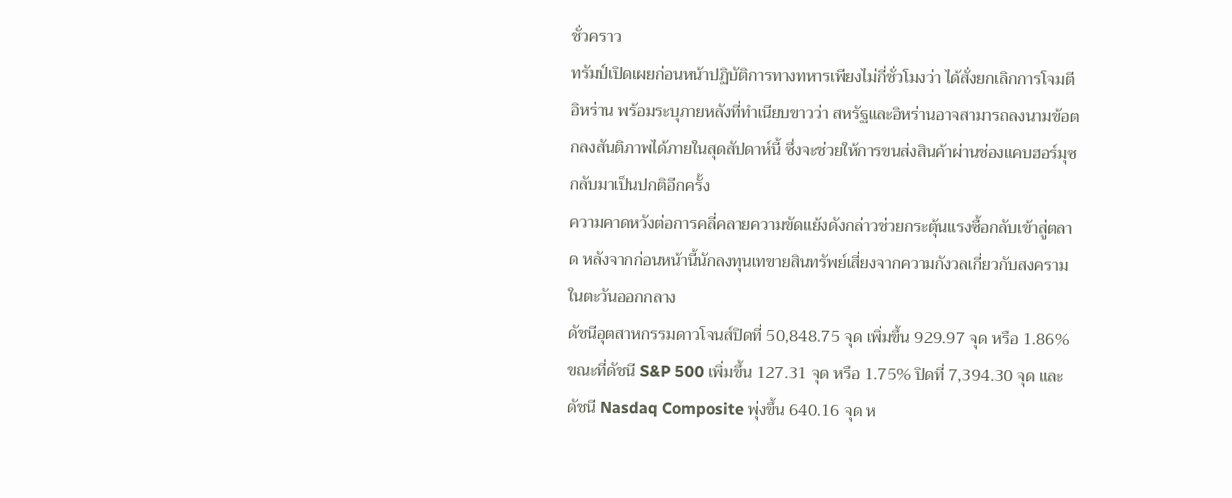ชั่วคราว
ทรัมป์เปิดเผยก่อนหน้าปฏิบัติการทางทหารเพียงไม่กี่ชั่วโมงว่า ได้สั่งยกเลิกการโจมตีอิหร่าน พร้อมระบุภายหลังที่ทำเนียบขาวว่า สหรัฐและอิหร่านอาจสามารถลงนามข้อตกลงสันติภาพได้ภายในสุดสัปดาห์นี้ ซึ่งจะช่วยให้การขนส่งสินค้าผ่านช่องแคบฮอร์มุซกลับมาเป็นปกติอีกครั้ง
ความคาดหวังต่อการคลี่คลายความขัดแย้งดังกล่าวช่วยกระตุ้นแรงซื้อกลับเข้าสู่ตลาด หลังจากก่อนหน้านี้นักลงทุนเทขายสินทรัพย์เสี่ยงจากความกังวลเกี่ยวกับสงครามในตะวันออกกลาง
ดัชนีอุตสาหกรรมดาวโจนส์ปิดที่ 50,848.75 จุด เพิ่มขึ้น 929.97 จุด หรือ 1.86% ขณะที่ดัชนี S&P 500 เพิ่มขึ้น 127.31 จุด หรือ 1.75% ปิดที่ 7,394.30 จุด และดัชนี Nasdaq Composite พุ่งขึ้น 640.16 จุด ห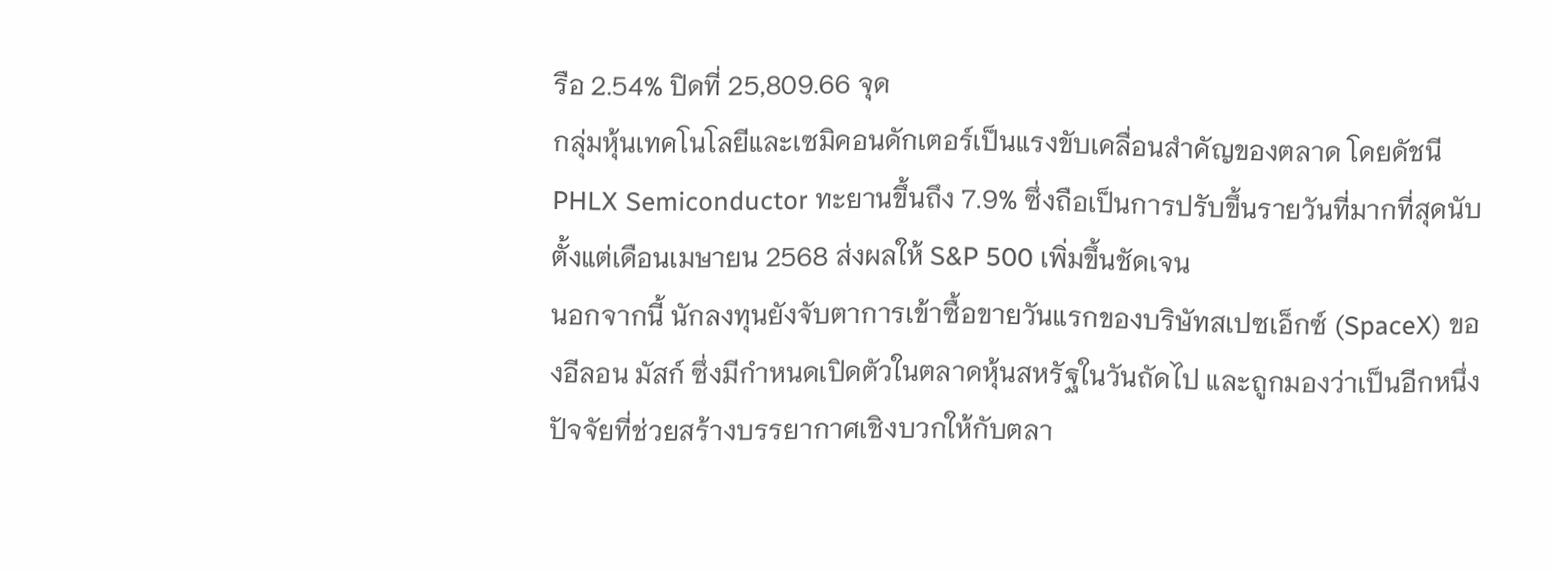รือ 2.54% ปิดที่ 25,809.66 จุด
กลุ่มหุ้นเทคโนโลยีและเซมิคอนดักเตอร์เป็นแรงขับเคลื่อนสำคัญของตลาด โดยดัชนี PHLX Semiconductor ทะยานขึ้นถึง 7.9% ซึ่งถือเป็นการปรับขึ้นรายวันที่มากที่สุดนับตั้งแต่เดือนเมษายน 2568 ส่งผลให้ S&P 500 เพิ่มขึ้นชัดเจน
นอกจากนี้ นักลงทุนยังจับตาการเข้าซื้อขายวันแรกของบริษัทสเปซเอ็กซ์ (SpaceX) ของอีลอน มัสก์ ซึ่งมีกำหนดเปิดตัวในตลาดหุ้นสหรัฐในวันถัดไป และถูกมองว่าเป็นอีกหนึ่งปัจจัยที่ช่วยสร้างบรรยากาศเชิงบวกให้กับตลา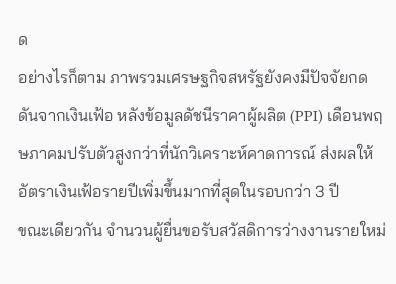ด
อย่างไรก็ตาม ภาพรวมเศรษฐกิจสหรัฐยังคงมีปัจจัยกดดันจากเงินเฟ้อ หลังข้อมูลดัชนีราคาผู้ผลิต (PPI) เดือนพฤษภาคมปรับตัวสูงกว่าที่นักวิเคราะห์คาดการณ์ ส่งผลให้อัตราเงินเฟ้อรายปีเพิ่มขึ้นมากที่สุดในรอบกว่า 3 ปี
ขณะเดียวกัน จำนวนผู้ยื่นขอรับสวัสดิการว่างงานรายใหม่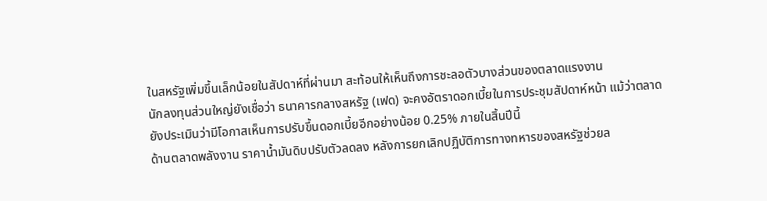ในสหรัฐเพิ่มขึ้นเล็กน้อยในสัปดาห์ที่ผ่านมา สะท้อนให้เห็นถึงการชะลอตัวบางส่วนของตลาดแรงงาน
นักลงทุนส่วนใหญ่ยังเชื่อว่า ธนาคารกลางสหรัฐ (เฟด) จะคงอัตราดอกเบี้ยในการประชุมสัปดาห์หน้า แม้ว่าตลาดยังประเมินว่ามีโอกาสเห็นการปรับขึ้นดอกเบี้ยอีกอย่างน้อย 0.25% ภายในสิ้นปีนี้
ด้านตลาดพลังงาน ราคาน้ำมันดิบปรับตัวลดลง หลังการยกเลิกปฏิบัติการทางทหารของสหรัฐช่วยล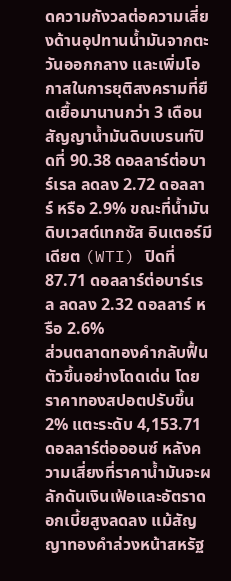ดความกังวลต่อความเสี่ยงด้านอุปทานน้ำมันจากตะวันออกกลาง และเพิ่มโอกาสในการยุติสงครามที่ยืดเยื้อมานานกว่า 3 เดือน
สัญญาน้ำมันดิบเบรนท์ปิดที่ 90.38 ดอลลาร์ต่อบาร์เรล ลดลง 2.72 ดอลลาร์ หรือ 2.9% ขณะที่น้ำมันดิบเวสต์เทกซัส อินเตอร์มีเดียต (WTI) ปิดที่ 87.71 ดอลลาร์ต่อบาร์เรล ลดลง 2.32 ดอลลาร์ หรือ 2.6%
ส่วนตลาดทองคำกลับฟื้นตัวขึ้นอย่างโดดเด่น โดยราคาทองสปอตปรับขึ้น 2% แตะระดับ 4,153.71 ดอลลาร์ต่อออนซ์ หลังความเสี่ยงที่ราคาน้ำมันจะผลักดันเงินเฟ้อและอัตราดอกเบี้ยสูงลดลง แม้สัญญาทองคำล่วงหน้าสหรัฐ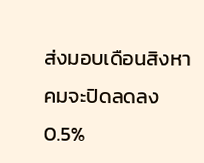ส่งมอบเดือนสิงหาคมจะปิดลดลง 0.5%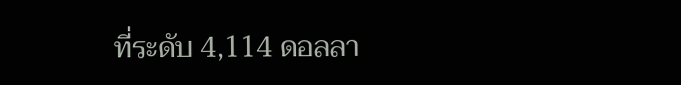ที่ระดับ 4,114 ดอลลา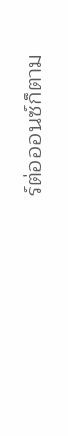ร์ต่อออนซ์ก็ตาม